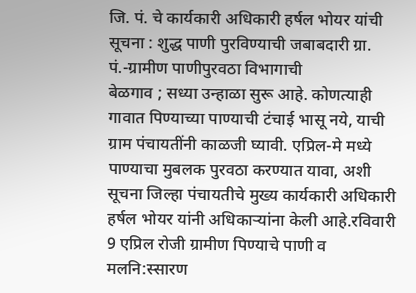जि. पं. चे कार्यकारी अधिकारी हर्षल भोयर यांची सूचना : शुद्ध पाणी पुरविण्याची जबाबदारी ग्रा. पं.-ग्रामीण पाणीपुरवठा विभागाची
बेळगाव ; सध्या उन्हाळा सुरू आहे. कोणत्याही गावात पिण्याच्या पाण्याची टंचाई भासू नये, याची ग्राम पंचायतींनी काळजी घ्यावी. एप्रिल-मे मध्ये पाण्याचा मुबलक पुरवठा करण्यात यावा, अशी सूचना जिल्हा पंचायतीचे मुख्य कार्यकारी अधिकारी हर्षल भोयर यांनी अधिकाऱ्यांना केली आहे.रविवारी 9 एप्रिल रोजी ग्रामीण पिण्याचे पाणी व मलनि:स्सारण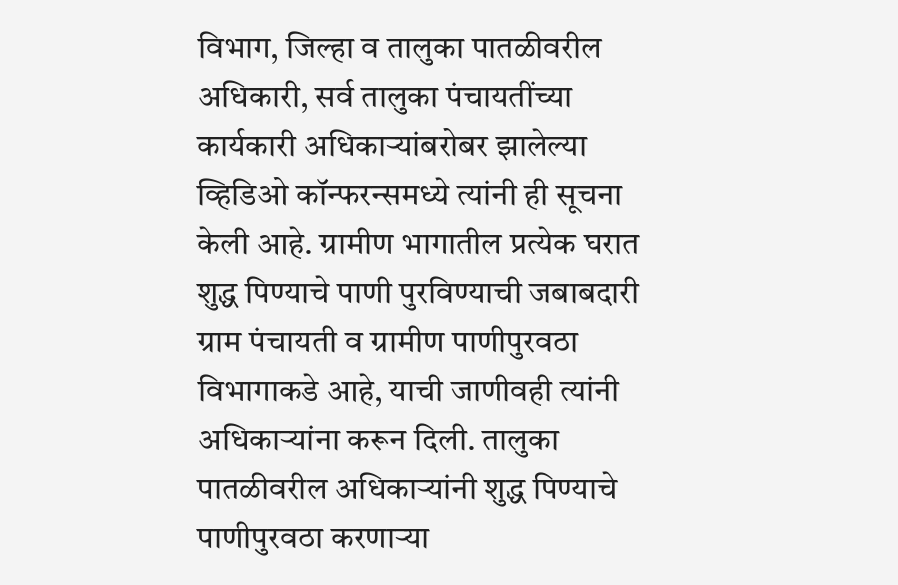विभाग, जिल्हा व तालुका पातळीवरील अधिकारी, सर्व तालुका पंचायतींच्या कार्यकारी अधिकाऱ्यांबरोबर झालेल्या व्हिडिओ कॉन्फरन्समध्ये त्यांनी ही सूचना केली आहे. ग्रामीण भागातील प्रत्येक घरात शुद्ध पिण्याचे पाणी पुरविण्याची जबाबदारी ग्राम पंचायती व ग्रामीण पाणीपुरवठा विभागाकडे आहे, याची जाणीवही त्यांनी अधिकाऱ्यांना करून दिली. तालुका पातळीवरील अधिकाऱ्यांनी शुद्ध पिण्याचे पाणीपुरवठा करणाऱ्या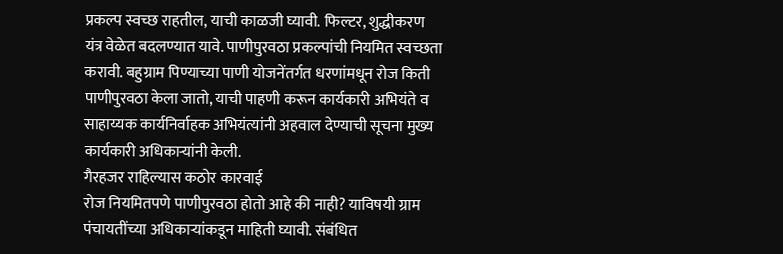प्रकल्प स्वच्छ राहतील, याची काळजी घ्यावी. फिल्टर, शुद्धीकरण यंत्र वेळेत बदलण्यात यावे. पाणीपुरवठा प्रकल्पांची नियमित स्वच्छता करावी. बहुग्राम पिण्याच्या पाणी योजनेंतर्गत धरणांमधून रोज किती पाणीपुरवठा केला जातो, याची पाहणी करून कार्यकारी अभियंते व साहाय्यक कार्यनिर्वाहक अभियंत्यांनी अहवाल देण्याची सूचना मुख्य कार्यकारी अधिकाऱ्यांनी केली.
गैरहजर राहिल्यास कठोर कारवाई
रोज नियमितपणे पाणीपुरवठा होतो आहे की नाही? याविषयी ग्राम पंचायतींच्या अधिकाऱ्यांकडून माहिती घ्यावी. संबंधित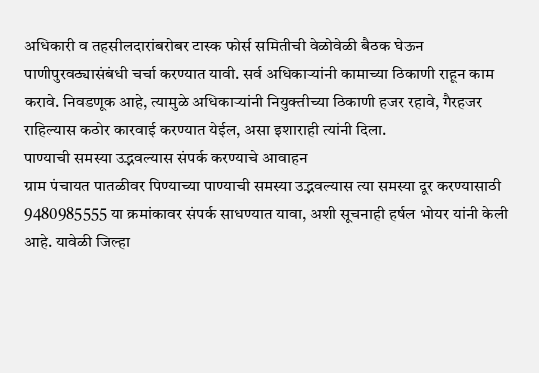अधिकारी व तहसीलदारांबरोबर टास्क फोर्स समितीची वेळोवेळी बैठक घेऊन पाणीपुरवठ्यासंबंधी चर्चा करण्यात यावी. सर्व अधिकाऱ्यांनी कामाच्या ठिकाणी राहून काम करावे. निवडणूक आहे, त्यामुळे अधिकाऱ्यांनी नियुक्तीच्या ठिकाणी हजर रहावे, गैरहजर राहिल्यास कठोर कारवाई करण्यात येईल, असा इशाराही त्यांनी दिला.
पाण्याची समस्या उद्भवल्यास संपर्क करण्याचे आवाहन
ग्राम पंचायत पातळीवर पिण्याच्या पाण्याची समस्या उद्भवल्यास त्या समस्या दूर करण्यासाठी 9480985555 या क्रमांकावर संपर्क साधण्यात यावा, अशी सूचनाही हर्षल भोयर यांनी केली आहे. यावेळी जिल्हा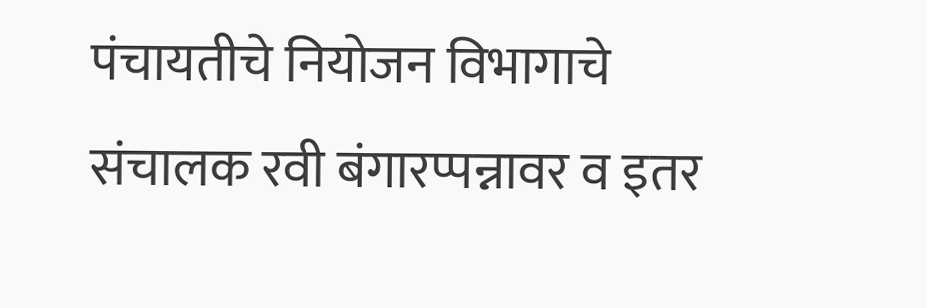पंचायतीचे नियोजन विभागाचे संचालक रवी बंगारप्पन्नावर व इतर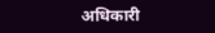अधिकारी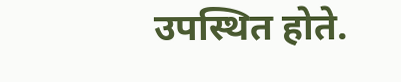उपस्थित होते.